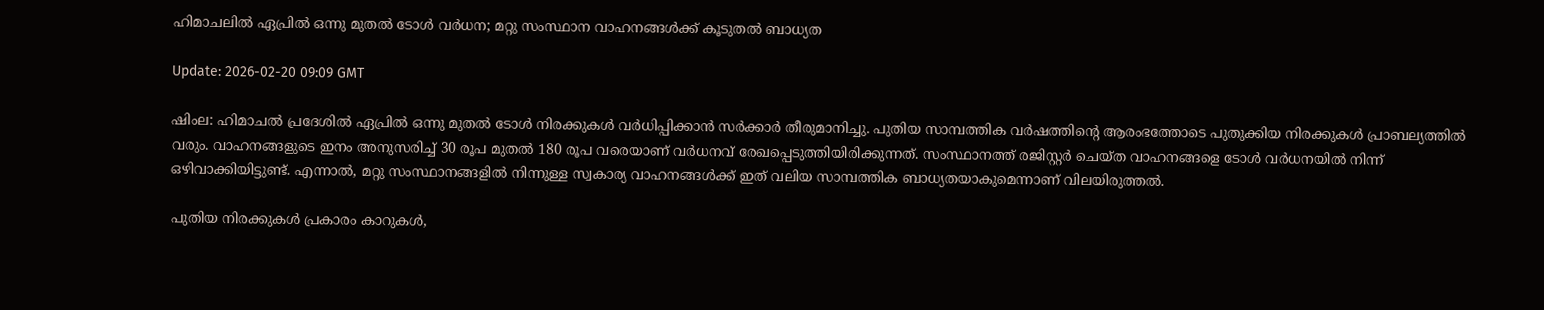ഹിമാചലില്‍ ഏപ്രില്‍ ഒന്നു മുതല്‍ ടോള്‍ വര്‍ധന; മറ്റു സംസ്ഥാന വാഹനങ്ങള്‍ക്ക് കൂടുതല്‍ ബാധ്യത

Update: 2026-02-20 09:09 GMT

ഷിംല: ഹിമാചല്‍ പ്രദേശില്‍ ഏപ്രില്‍ ഒന്നു മുതല്‍ ടോള്‍ നിരക്കുകള്‍ വര്‍ധിപ്പിക്കാന്‍ സര്‍ക്കാര്‍ തീരുമാനിച്ചു. പുതിയ സാമ്പത്തിക വര്‍ഷത്തിന്റെ ആരംഭത്തോടെ പുതുക്കിയ നിരക്കുകള്‍ പ്രാബല്യത്തില്‍ വരും. വാഹനങ്ങളുടെ ഇനം അനുസരിച്ച് 30 രൂപ മുതല്‍ 180 രൂപ വരെയാണ് വര്‍ധനവ് രേഖപ്പെടുത്തിയിരിക്കുന്നത്. സംസ്ഥാനത്ത് രജിസ്റ്റര്‍ ചെയ്ത വാഹനങ്ങളെ ടോള്‍ വര്‍ധനയില്‍ നിന്ന് ഒഴിവാക്കിയിട്ടുണ്ട്. എന്നാല്‍, മറ്റു സംസ്ഥാനങ്ങളില്‍ നിന്നുള്ള സ്വകാര്യ വാഹനങ്ങള്‍ക്ക് ഇത് വലിയ സാമ്പത്തിക ബാധ്യതയാകുമെന്നാണ് വിലയിരുത്തല്‍.

പുതിയ നിരക്കുകള്‍ പ്രകാരം കാറുകള്‍,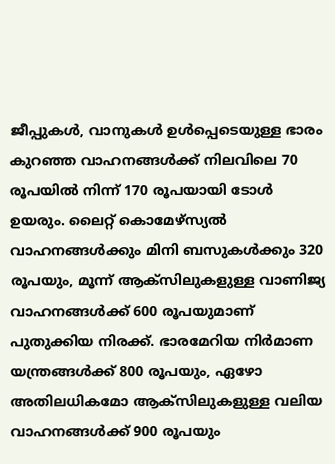ജീപ്പുകള്‍, വാനുകള്‍ ഉള്‍പ്പെടെയുള്ള ഭാരം കുറഞ്ഞ വാഹനങ്ങള്‍ക്ക് നിലവിലെ 70 രൂപയില്‍ നിന്ന് 170 രൂപയായി ടോള്‍ ഉയരും. ലൈറ്റ് കൊമേഴ്‌സ്യല്‍ വാഹനങ്ങള്‍ക്കും മിനി ബസുകള്‍ക്കും 320 രൂപയും, മൂന്ന് ആക്‌സിലുകളുള്ള വാണിജ്യ വാഹനങ്ങള്‍ക്ക് 600 രൂപയുമാണ് പുതുക്കിയ നിരക്ക്. ഭാരമേറിയ നിര്‍മാണ യന്ത്രങ്ങള്‍ക്ക് 800 രൂപയും, ഏഴോ അതിലധികമോ ആക്‌സിലുകളുള്ള വലിയ വാഹനങ്ങള്‍ക്ക് 900 രൂപയും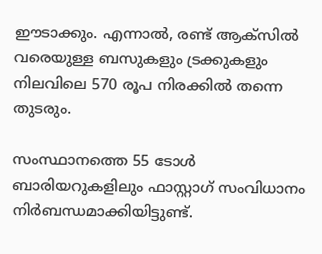ഈടാക്കും. എന്നാല്‍, രണ്ട് ആക്‌സില്‍ വരെയുള്ള ബസുകളും ട്രക്കുകളും നിലവിലെ 570 രൂപ നിരക്കില്‍ തന്നെ തുടരും.

സംസ്ഥാനത്തെ 55 ടോള്‍ ബാരിയറുകളിലും ഫാസ്റ്റാഗ് സംവിധാനം നിര്‍ബന്ധമാക്കിയിട്ടുണ്ട്.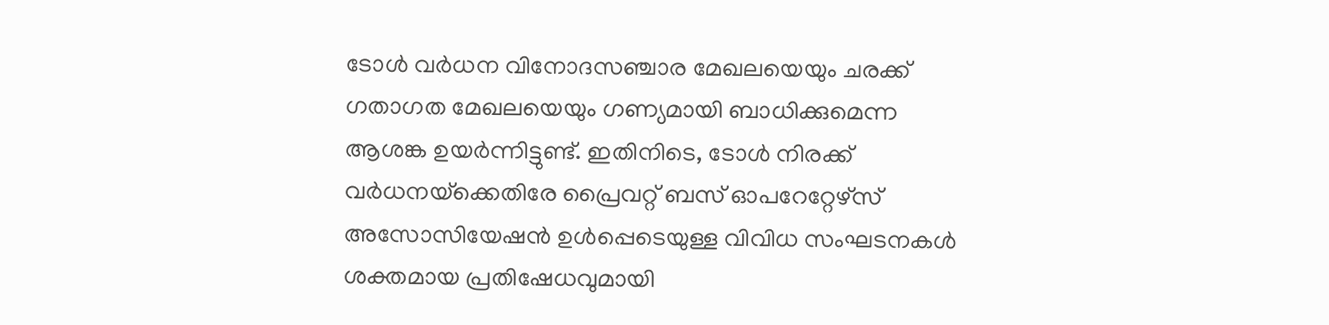ടോള്‍ വര്‍ധന വിനോദസഞ്ചാര മേഖലയെയും ചരക്ക് ഗതാഗത മേഖലയെയും ഗണ്യമായി ബാധിക്കുമെന്ന ആശങ്ക ഉയര്‍ന്നിട്ടുണ്ട്. ഇതിനിടെ, ടോള്‍ നിരക്ക് വര്‍ധനയ്‌ക്കെതിരേ പ്രൈവറ്റ് ബസ് ഓപറേറ്റേഴ്‌സ് അസോസിയേഷന്‍ ഉള്‍പ്പെടെയുള്ള വിവിധ സംഘടനകള്‍ ശക്തമായ പ്രതിഷേധവുമായി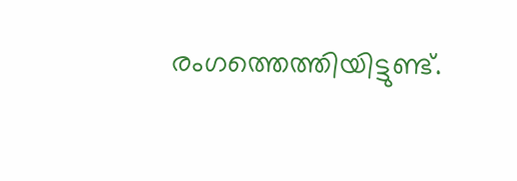രംഗത്തെത്തിയിട്ടുണ്ട്.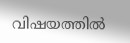വിഷയത്തില്‍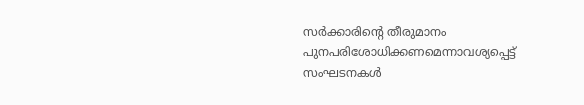സര്‍ക്കാരിന്റെ തീരുമാനം പുനപരിശോധിക്കണമെന്നാവശ്യപ്പെട്ട് സംഘടനകള്‍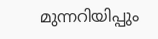മുന്നറിയിപ്പും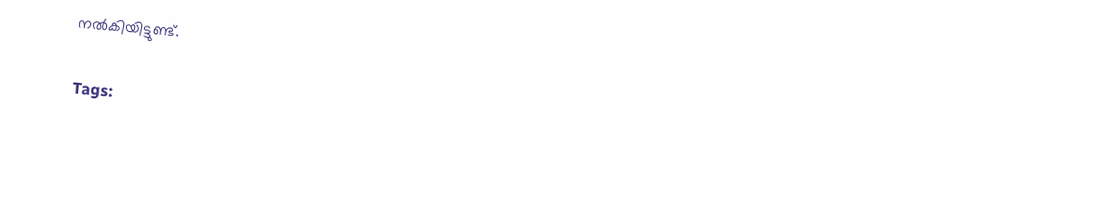നല്‍കിയിട്ടുണ്ട്.

Tags: